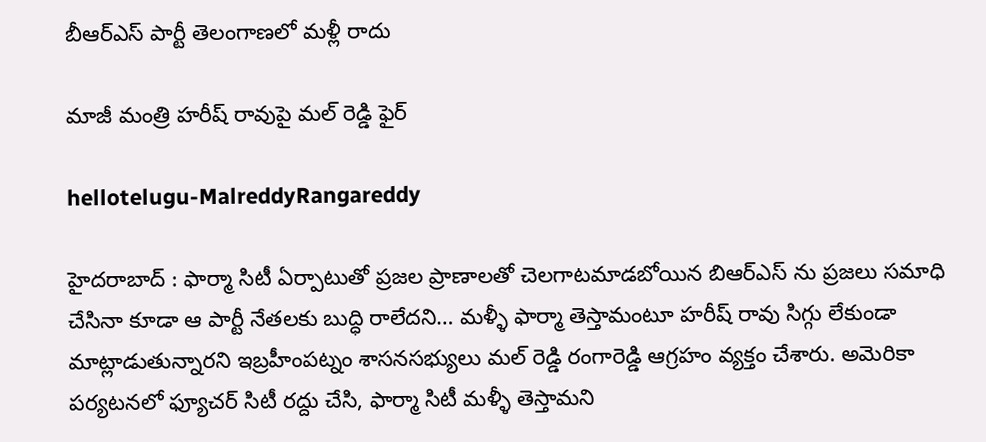బీఆర్ఎస్ పార్టీ తెలంగాణ‌లో మ‌ళ్లీ రాదు

మాజీ మంత్రి హ‌రీష్ రావుపై మ‌ల్ రెడ్డి ఫైర్

hellotelugu-MalreddyRangareddy

హైద‌రాబాద్ : ఫార్మా సిటీ ఏర్పాటుతో ప్రజల ప్రాణాలతో చెలగాటమాడబోయిన బిఆర్ఎస్ ను ప్రజలు సమాధి చేసినా కూడా ఆ పార్టీ నేతలకు బుద్ధి రాలేదని… మళ్ళీ ఫార్మా తెస్తామంటూ హరీష్ రావు సిగ్గు లేకుండా మాట్లాడుతున్నారని ఇబ్రహీంపట్నం శాసనసభ్యులు మల్ రెడ్డి రంగారెడ్డి ఆగ్రహం వ్యక్తం చేశారు. అమెరికా పర్యటనలో ఫ్యూచర్ సిటీ రద్దు చేసి, ఫార్మా సిటీ మళ్ళీ తెస్తామని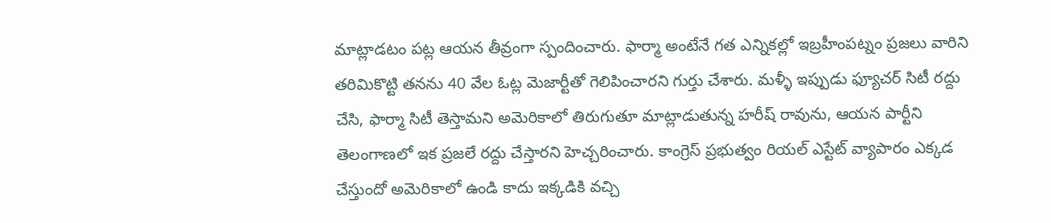మాట్లాడటం పట్ల ఆయన తీవ్రంగా స్పందించారు. ఫార్మా అంటేనే గత ఎన్నికల్లో ఇబ్రహీంపట్నం ప్రజలు వారిని తరిమికొట్టి తనను 40 వేల ఓట్ల మెజార్టీతో గెలిపించారని గుర్తు చేశారు. మళ్ళీ ఇప్పుడు ఫ్యూచర్ సిటీ రద్దు చేసి, ఫార్మా సిటీ తెస్తామని అమెరికాలో తిరుగుతూ మాట్లాడుతున్న హరీష్ రావును, ఆయన పార్టీని తెలంగాణలో ఇక ప్రజలే రద్దు చేస్తారని హెచ్చరించారు. కాంగ్రెస్ ప్రభుత్వం రియల్ ఎస్టేట్ వ్యాపారం ఎక్కడ చేస్తుందో అమెరికాలో ఉండి కాదు ఇక్కడికి వచ్చి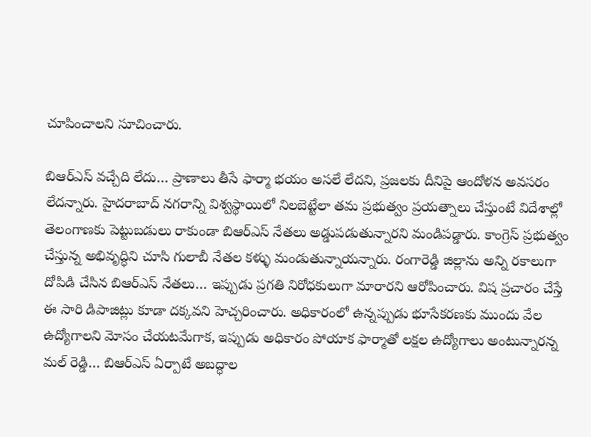చూపించాలని సూచించారు.

బిఆర్ఎస్ వచ్చేది లేదు… ప్రాణాలు తీసే ఫార్మా భయం అసలే లేదని, ప్రజలకు దీనిపై ఆందోళన అవసరం లేదన్నారు. హైదరాబాద్ నగరాన్ని విశ్వస్థాయిలో నిలబెట్టేలా తమ ప్రభుత్వం ప్రయత్నాలు చేస్తుంటే విదేశాల్లో తెలంగాణకు పెట్టుబడులు రాకుండా బిఆర్ఎస్ నేతలు అడ్డుపడుతున్నారని మండిపడ్డారు. కాంగ్రెస్ ప్రభుత్వం చేస్తున్న అభివృద్ధిని చూసి గులాబీ నేతల కళ్ళు మండుతున్నాయన్నారు. రంగారెడ్డి జిల్లాను అన్ని రకాలుగా దోపిడి చేసిన బిఆర్ఎస్ నేతలు… ఇప్పుడు ప్రగతి నిరోధకులుగా మారారని ఆరోపించారు. విష ప్రచారం చేస్తే ఈ సారి డిపాజిట్లు కూడా దక్కవని హెచ్చరించారు. అధికారంలో ఉన్నప్పుడు భూసేకరణకు ముందు వేల ఉద్యోగాలని మోసం చేయటమేగాక, ఇప్పుడు అధికారం పోయాక ఫార్మాతో లక్షల ఉద్యోగాలు అంటున్నారన్న మల్ రెడ్డి… బిఆర్ఎస్ ఏర్పాటే అబద్ధాల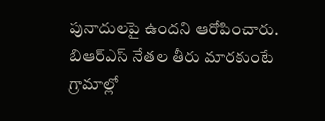పునాదులపై ఉందని ఆరోపించారు. బిఆర్ఎస్ నేతల తీరు మారకుంటే గ్రామాల్లో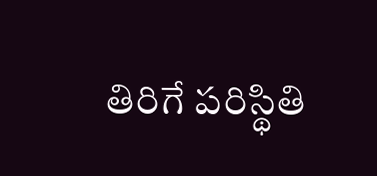తిరిగే పరిస్థితి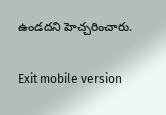ఉండదని హెచ్చరించారు.

Exit mobile version